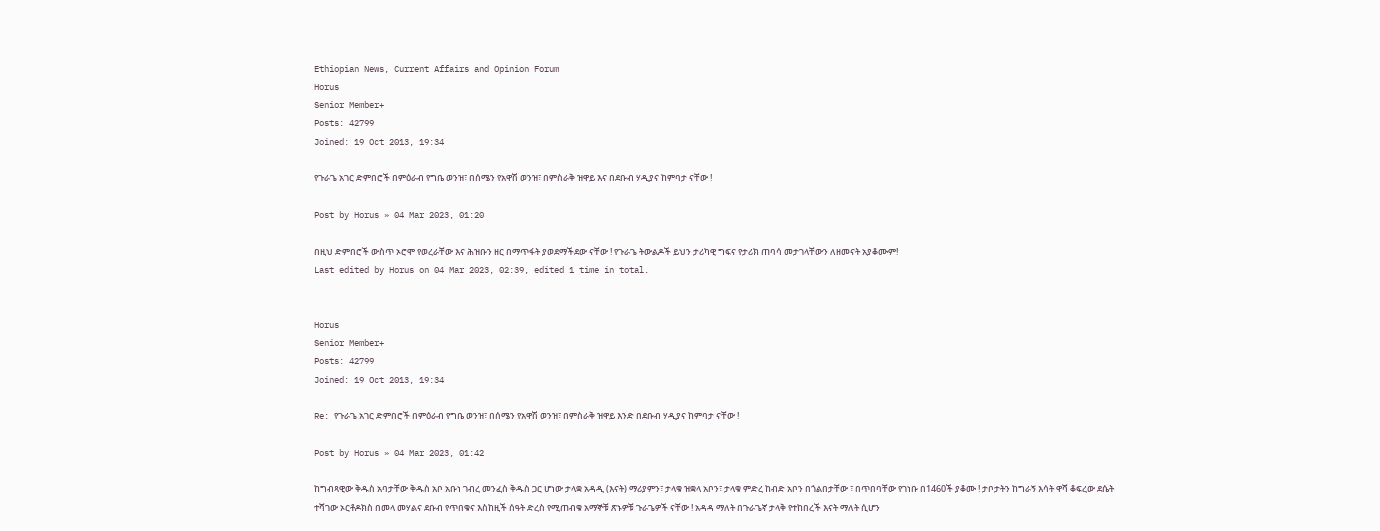Ethiopian News, Current Affairs and Opinion Forum
Horus
Senior Member+
Posts: 42799
Joined: 19 Oct 2013, 19:34

የጉራጌ አገር ድምበሮች በምዕራብ የግቤ ወንዝ፣ በሰሜን የአዋሽ ወንዝ፣ በምስራቅ ዝዋይ እና በደቡብ ሃዲያና ከምባታ ናቸው !

Post by Horus » 04 Mar 2023, 01:20

በዚህ ድምበሮች ውስጥ ኦሮሞ የወረራቸው እና ሕዝቡን ዘር በማጥፋት ያወደማችደው ናቸው ! የጉራጌ ትውልዶች ይህን ታሪካዊ ግፍና የታሪክ ጠባሳ መታገላቸውን ለዘመናት አያቆሙም!
Last edited by Horus on 04 Mar 2023, 02:39, edited 1 time in total.


Horus
Senior Member+
Posts: 42799
Joined: 19 Oct 2013, 19:34

Re: የጉራጌ አገር ድምበሮች በምዕራብ የግቤ ወንዝ፣ በሰሜን የአዋሽ ወንዝ፣ በምስራቅ ዝዋይ እንድ በደቡብ ሃዲያና ከምባታ ናቸው !

Post by Horus » 04 Mar 2023, 01:42

ከግብጻዊው ቅዱስ አባታቸው ቅዱስ አቦ አቡነ ገብረ መንፈስ ቅዱስ ጋር ሆነው ታላቋ አዳዲ (እናት) ማሪያምን፣ ታላቁ ዝቋላ አቦን፣ ታላቁ ምድረ ከብድ አቦን በጎልበታቸው ፣ በጥበባቸው የገነቡ በ1460ች ያቆሙ ! ታቦታትን ከግራኝ እሳት ዋሻ ቆፍረው ደሴት ተሻገው ኦርቶዶክስ በመላ መሃልና ደቡብ የጥበቁና እስከዚች ሰዓት ድረስ የሚጠብቁ አማኞቹ ጽኑዎቹ ጉራጌዎች ናቸው ! አዳዳ ማለት በጉራጌኛ ታላቅ የተከበረች እናት ማለት ሲሆን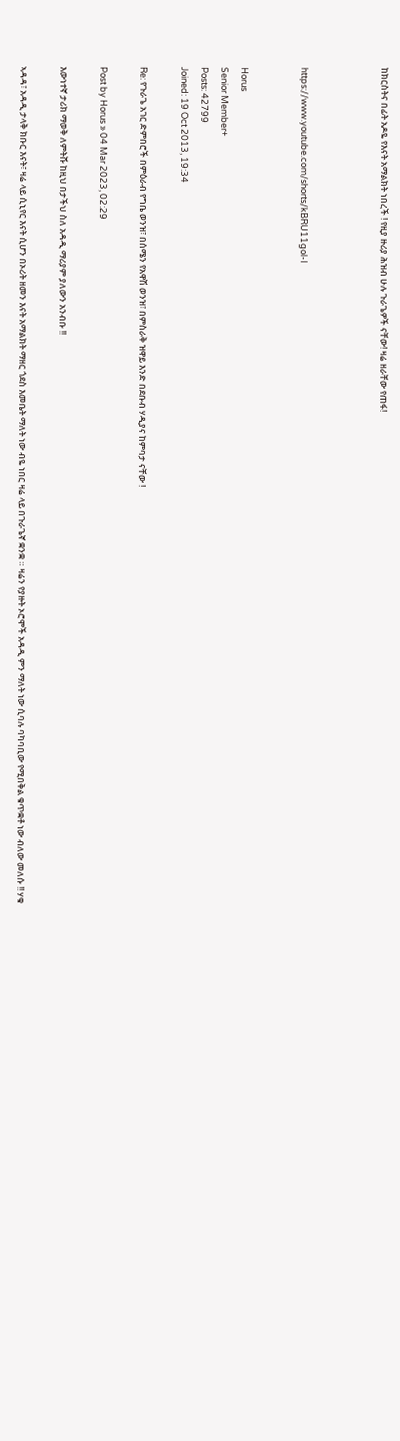ከክርስትና በፊት አዶዬ የእናት አማልክት ነበረች ! የዚያ ዙሪያ ሕዝብ ሁሉ ጉራጌዎች ናቸው! ዛሬ ዘራቸው የጠፋ!



https://www.youtube.com/shorts/kBRU11gol-I


Horus
Senior Member+
Posts: 42799
Joined: 19 Oct 2013, 19:34

Re: የጉራጌ አገር ድምበሮች በምዕራብ የግቤ ወንዝ፣ በሰሜን የአዋሽ ወንዝ፣ በምስራቅ ዝዋይ እንድ በደቡብ ሃዲያና ከምባታ ናቸው !

Post by Horus » 04 Mar 2023, 02:29

እውነተኛ ታሪክ ማወቅ ለምትሹ ከዚህ በታችህ ስለ አዳዲ ማሪያም ያለውን አንብቡ !!

ኣዳዳ፣ አዳዲ ታላቅ ክቡር እናት፣ ዛሬ ላይ ሲኒየር እናት ሲሆን በኦሪት ዘመን እናት አማልክት ማዘር ጎደስ እመቤት ማለት ነው ብዬ ነበር ዛሬ ላይ በጉራጌኛ ቋንቋ ። ዛሬን የያዙት ኦሮሞች አዳዲ ምን ማለት ነው ሲባሉ ባካባቢው የሚበቅል ቁጥቋቶ ነው ብለው መለሱ !! ሃቁ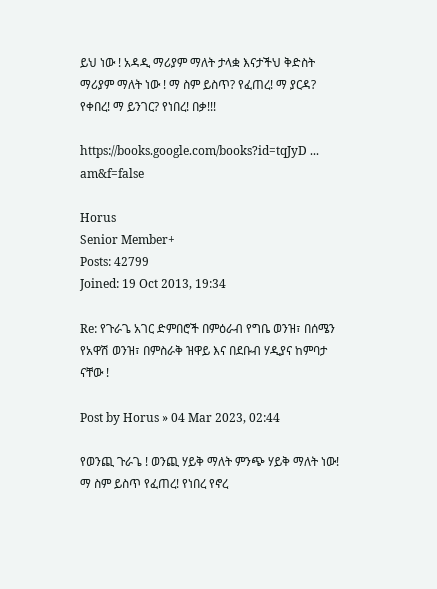ይህ ነው ! አዳዲ ማሪያም ማለት ታላቋ እናታችህ ቅድስት ማሪያም ማለት ነው ! ማ ስም ይስጥ? የፈጠረ! ማ ያርዳ? የቀበረ! ማ ይንገር? የነበረ! በቃ!!!

https://books.google.com/books?id=tqJyD ... am&f=false

Horus
Senior Member+
Posts: 42799
Joined: 19 Oct 2013, 19:34

Re: የጉራጌ አገር ድምበሮች በምዕራብ የግቤ ወንዝ፣ በሰሜን የአዋሽ ወንዝ፣ በምስራቅ ዝዋይ እና በደቡብ ሃዲያና ከምባታ ናቸው !

Post by Horus » 04 Mar 2023, 02:44

የወንጪ ጉራጌ ! ወንጪ ሃይቅ ማለት ምንጭ ሃይቅ ማለት ነው! ማ ስም ይስጥ የፈጠረ! የነበረ የኖረ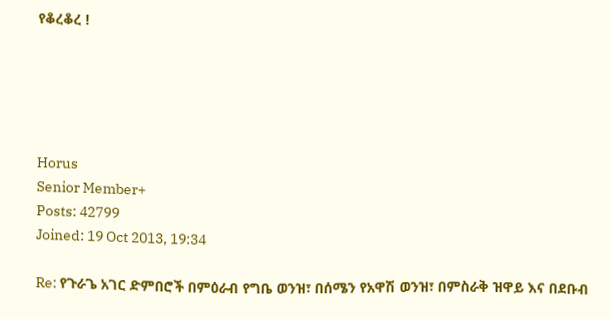የቆረቆረ !





Horus
Senior Member+
Posts: 42799
Joined: 19 Oct 2013, 19:34

Re: የጉራጌ አገር ድምበሮች በምዕራብ የግቤ ወንዝ፣ በሰሜን የአዋሽ ወንዝ፣ በምስራቅ ዝዋይ እና በደቡብ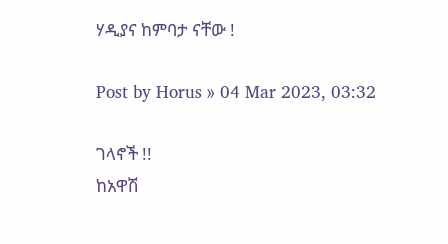ሃዲያና ከምባታ ናቸው !

Post by Horus » 04 Mar 2023, 03:32

ገላኖች !!
ከአዋሽ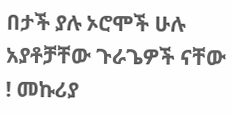በታች ያሉ ኦሮሞች ሁሉ አያቶቻቸው ጉራጌዎች ናቸው ! መኩሪያ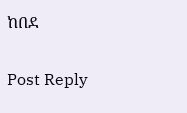ከበደ


Post Reply